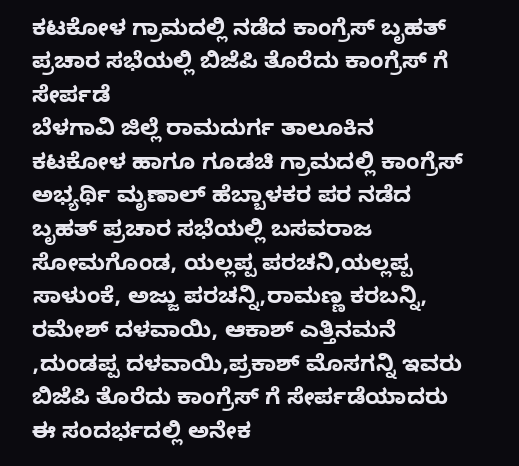ಕಟಕೋಳ ಗ್ರಾಮದಲ್ಲಿ ನಡೆದ ಕಾಂಗ್ರೆಸ್ ಬೃಹತ್ ಪ್ರಚಾರ ಸಭೆಯಲ್ಲಿ ಬಿಜೆಪಿ ತೊರೆದು ಕಾಂಗ್ರೆಸ್ ಗೆ ಸೇರ್ಪಡೆ
ಬೆಳಗಾವಿ ಜಿಲ್ಲೆ ರಾಮದುರ್ಗ ತಾಲೂಕಿನ ಕಟಕೋಳ ಹಾಗೂ ಗೂಡಚಿ ಗ್ರಾಮದಲ್ಲಿ ಕಾಂಗ್ರೆಸ್ ಅಭ್ಯರ್ಥಿ ಮೃಣಾಲ್ ಹೆಬ್ಬಾಳಕರ ಪರ ನಡೆದ ಬೃಹತ್ ಪ್ರಚಾರ ಸಭೆಯಲ್ಲಿ ಬಸವರಾಜ ಸೋಮಗೊಂಡ, ಯಲ್ಲಪ್ಪ ಪರಚನಿ,ಯಲ್ಲಪ್ಪ ಸಾಳುಂಕೆ, ಅಜ್ಜು ಪರಚನ್ನಿ,ರಾಮಣ್ಣ ಕರಬನ್ನಿ, ರಮೇಶ್ ದಳವಾಯಿ, ಆಕಾಶ್ ಎತ್ತಿನಮನೆ ,ದುಂಡಪ್ಪ ದಳವಾಯಿ,ಪ್ರಕಾಶ್ ಮೊಸಗನ್ನಿ ಇವರು ಬಿಜೆಪಿ ತೊರೆದು ಕಾಂಗ್ರೆಸ್ ಗೆ ಸೇರ್ಪಡೆಯಾದರು ಈ ಸಂದರ್ಭದಲ್ಲಿ ಅನೇಕ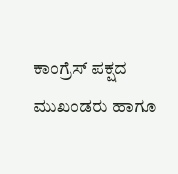ಕಾಂಗ್ರೆಸ್ ಪಕ್ಷದ ಮುಖಂಡರು ಹಾಗೂ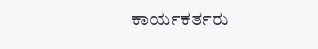ಕಾರ್ಯಕರ್ತರು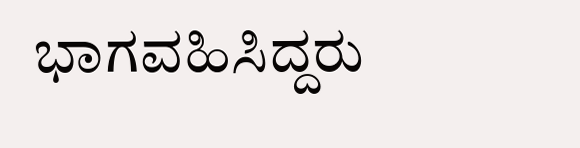ಭಾಗವಹಿಸಿದ್ದರು